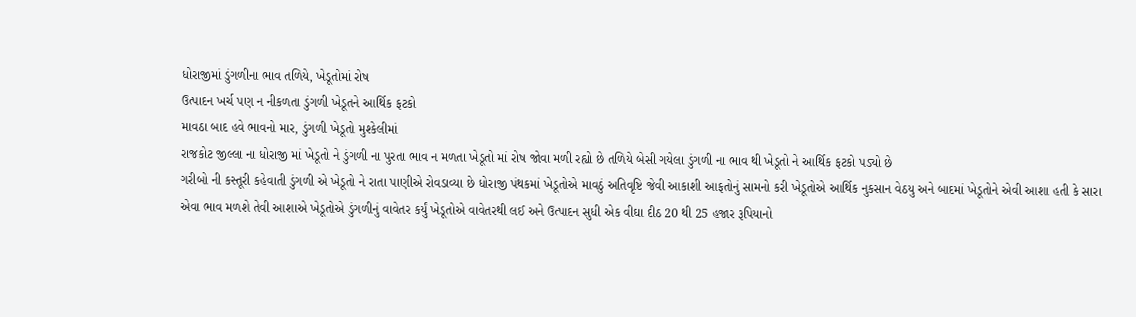ધોરાજીમાં ડુંગળીના ભાવ તળિયે, ખેડૂતોમાં રોષ
ઉત્પાદન ખર્ચ પણ ન નીકળતા ડુંગળી ખેડૂતને આર્થિક ફટકો
માવઠા બાદ હવે ભાવનો માર, ડુંગળી ખેડૂતો મુશ્કેલીમાં
રાજકોટ જીલ્લા ના ધોરાજી માં ખેડૂતો ને ડુંગળી ના પુરતા ભાવ ન મળતા ખેડૂતો માં રોષ જોવા મળી રહ્યો છે તળિયે બેસી ગયેલા ડુંગળી ના ભાવ થી ખેડૂતો ને આર્થિક ફટકો પડ્યો છે
ગરીબો ની કસ્તૂરી કહેવાતી ડુંગળી એ ખેડૂતો ને રાતા પાણીએ રોવડાવ્યા છે ધોરાજી પંથકમાં ખેડૂતોએ માવઠું અતિવૃષ્ટિ જેવી આકાશી આફતોનું સામનો કરી ખેડૂતોએ આર્થિક નુકસાન વેઠયુ અને બાદમાં ખેડૂતોને એવી આશા હતી કે સારા એવા ભાવ મળશે તેવી આશાએ ખેડૂતોએ ડુંગળીનું વાવેતર કર્યું ખેડૂતોએ વાવેતરથી લઈ અને ઉત્પાદન સુધી એક વીઘા દીઠ 20 થી 25 હજાર રૂપિયાનો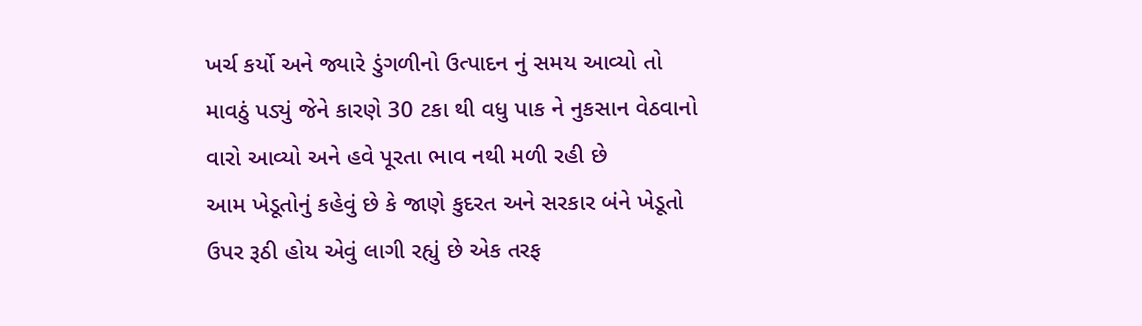ખર્ચ કર્યો અને જ્યારે ડુંગળીનો ઉત્પાદન નું સમય આવ્યો તો માવઠું પડ્યું જેને કારણે 30 ટકા થી વધુ પાક ને નુકસાન વેઠવાનો વારો આવ્યો અને હવે પૂરતા ભાવ નથી મળી રહી છે
આમ ખેડૂતોનું કહેવું છે કે જાણે કુદરત અને સરકાર બંને ખેડૂતો ઉપર રૂઠી હોય એવું લાગી રહ્યું છે એક તરફ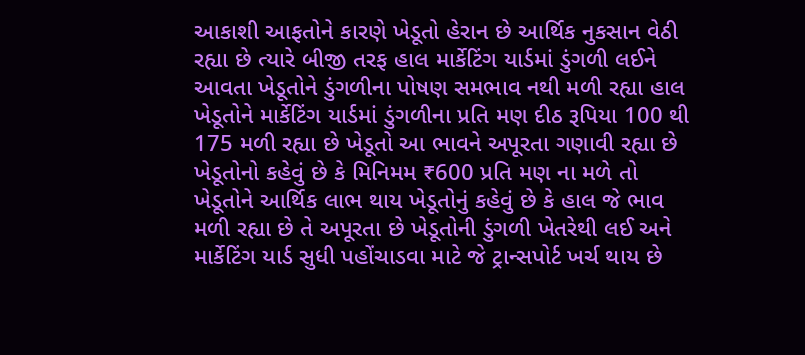આકાશી આફતોને કારણે ખેડૂતો હેરાન છે આર્થિક નુકસાન વેઠી રહ્યા છે ત્યારે બીજી તરફ હાલ માર્કેટિંગ યાર્ડમાં ડુંગળી લઈને આવતા ખેડૂતોને ડુંગળીના પોષણ સમભાવ નથી મળી રહ્યા હાલ ખેડૂતોને માર્કેટિંગ યાર્ડમાં ડુંગળીના પ્રતિ મણ દીઠ રૂપિયા 100 થી 175 મળી રહ્યા છે ખેડૂતો આ ભાવને અપૂરતા ગણાવી રહ્યા છે ખેડૂતોનો કહેવું છે કે મિનિમમ ₹600 પ્રતિ મણ ના મળે તો ખેડૂતોને આર્થિક લાભ થાય ખેડૂતોનું કહેવું છે કે હાલ જે ભાવ મળી રહ્યા છે તે અપૂરતા છે ખેડૂતોની ડુંગળી ખેતરેથી લઈ અને માર્કેટિંગ યાર્ડ સુધી પહોંચાડવા માટે જે ટ્રાન્સપોર્ટ ખર્ચ થાય છે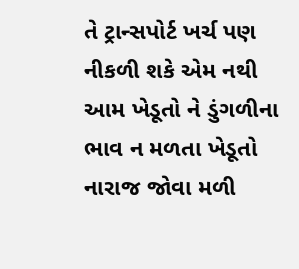તે ટ્રાન્સપોર્ટ ખર્ચ પણ નીકળી શકે એમ નથી આમ ખેડૂતો ને ડુંગળીના ભાવ ન મળતા ખેડૂતો નારાજ જોવા મળી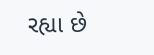રહ્યા છે